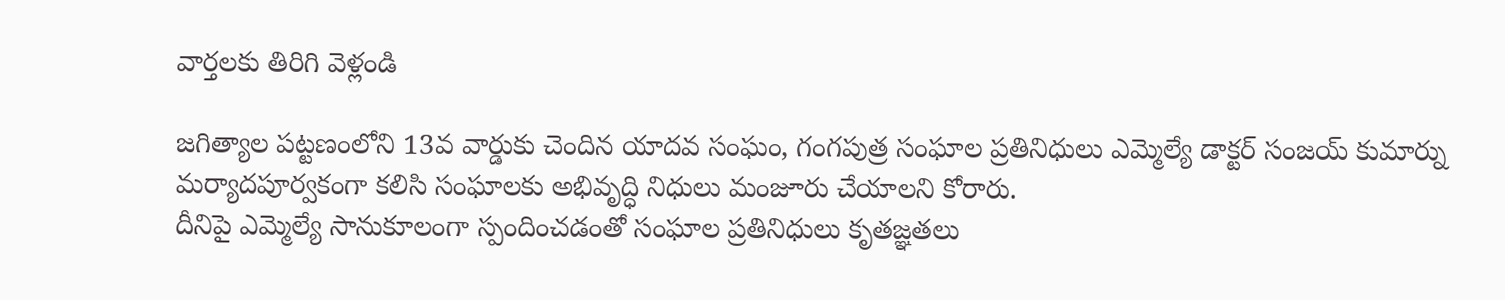వార్తలకు తిరిగి వెళ్లండి

జగిత్యాల పట్టణంలోని 13వ వార్డుకు చెందిన యాదవ సంఘం, గంగపుత్ర సంఘాల ప్రతినిధులు ఎమ్మెల్యే డాక్టర్ సంజయ్ కుమార్ను మర్యాదపూర్వకంగా కలిసి సంఘాలకు అభివృద్ధి నిధులు మంజూరు చేయాలని కోరారు.
దీనిపై ఎమ్మెల్యే సానుకూలంగా స్పందించడంతో సంఘాల ప్రతినిధులు కృతజ్ఞతలు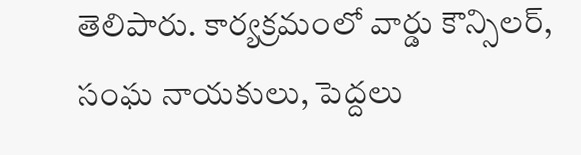తెలిపారు. కార్యక్రమంలో వార్డు కౌన్సిలర్, సంఘ నాయకులు, పెద్దలు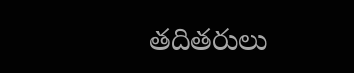తదితరులు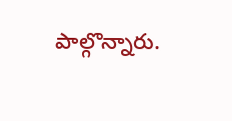పాల్గొన్నారు.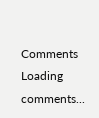Comments
Loading comments...